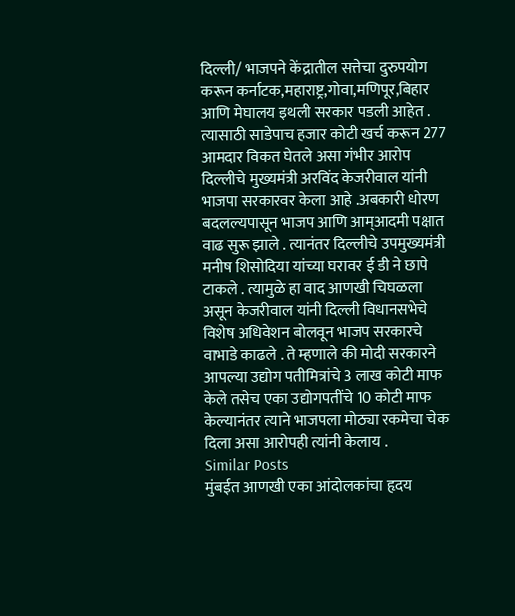दिल्ली/ भाजपने केंद्रातील सत्तेचा दुरुपयोग करून कर्नाटक,महाराष्ट्र,गोवा,मणिपूर,बिहार आणि मेघालय इथली सरकार पडली आहेत . त्यासाठी साडेपाच हजार कोटी खर्च करून 277 आमदार विकत घेतले असा गंभीर आरोप दिल्लीचे मुख्यमंत्री अरविंद केजरीवाल यांनी भाजपा सरकारवर केला आहे .अबकारी धोरण बदलल्यपासून भाजप आणि आम्आदमी पक्षात वाढ सुरू झाले . त्यानंतर दिल्लीचे उपमुख्यमंत्री मनीष शिसोदिया यांच्या घरावर ई डी ने छापे टाकले . त्यामुळे हा वाद आणखी चिघळला असून केजरीवाल यांनी दिल्ली विधानसभेचे विशेष अधिवेशन बोलवून भाजप सरकारचे वाभाडे काढले . ते म्हणाले की मोदी सरकारने आपल्या उद्योग पतीमित्रांचे 3 लाख कोटी माफ केले तसेच एका उद्योगपतींचे 10 कोटी माफ केल्यानंतर त्याने भाजपला मोठ्या रकमेचा चेक दिला असा आरोपही त्यांनी केलाय .
Similar Posts
मुंबईत आणखी एका आंदोलकांचा हृदय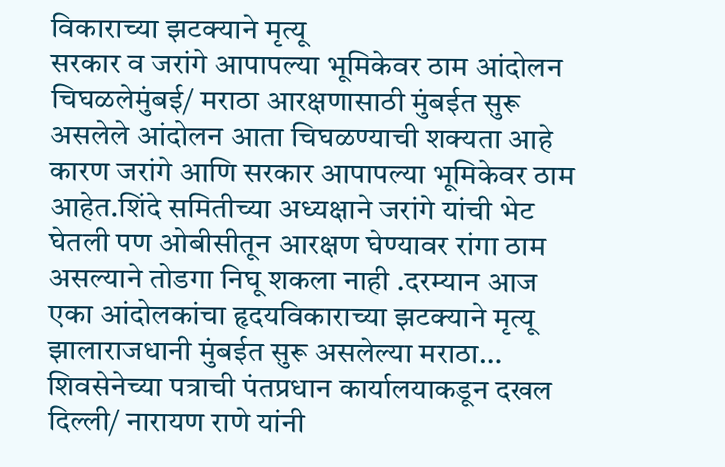विकाराच्या झटक्याने मृत्यू
सरकार व जरांगे आपापल्या भूमिकेवर ठाम आंदोलन चिघळलेमुंबई/ मराठा आरक्षणासाठी मुंबईत सुरू असलेले आंदोलन आता चिघळण्याची शक्यता आहे कारण जरांगे आणि सरकार आपापल्या भूमिकेवर ठाम आहेत.शिंदे समितीच्या अध्यक्षाने जरांगे यांची भेट घेतली पण ओबीसीतून आरक्षण घेण्यावर रांगा ठाम असल्याने तोडगा निघू शकला नाही .दरम्यान आज एका आंदोलकांचा हृदयविकाराच्या झटक्याने मृत्यू झालाराजधानी मुंबईत सुरू असलेल्या मराठा…
शिवसेनेच्या पत्राची पंतप्रधान कार्यालयाकडून दखल
दिल्ली/ नारायण राणे यांनी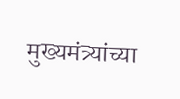मुख्यमंत्र्यांच्या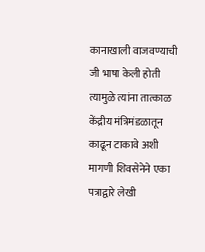कानाखाली वाजवण्याची जी भाषा केली होती त्यामुळे त्यांना तात्काळ केंद्रीय मंत्रिमंडळातून काढून टाकावे अशी मागणी शिवसेनेने एका पत्राद्वारे लेखी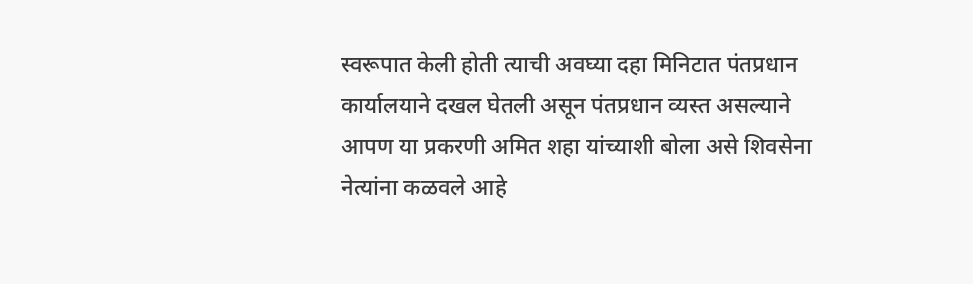स्वरूपात केली होती त्याची अवघ्या दहा मिनिटात पंतप्रधान कार्यालयाने दखल घेतली असून पंतप्रधान व्यस्त असल्याने आपण या प्रकरणी अमित शहा यांच्याशी बोला असे शिवसेना नेत्यांना कळवले आहे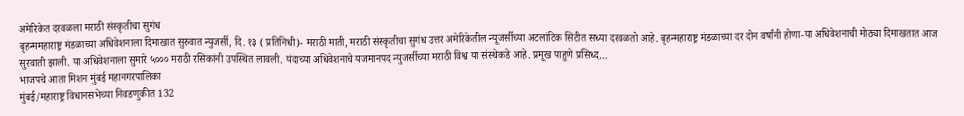अमेरिकेत दरवळला मराठी संस्कृतीचा सुगंध
बृहन्ममहाराष्ट्र मंडळाच्या अधिवेशनाला दिमाखात सुरुवात न्युजर्सी, दि. १३ ( प्रतिनिधी)- मराठी माती, मराठी संस्कृतीचा सुगंध उत्तर अमेरिकेतील न्यूजर्सीच्या अटलांटिक सिटीत सध्या दरवळतो आहे. बृहन्महाराष्ट्र मंडळाच्या दर दोन वर्षांनी होणा-या अधिवेशनाची मोठ्या दिमाखतात आज सुरवाती झाली. या अधिवेशनाला सुमारे ५००० मराठी रसिकांनी उपस्थित लावली. यंदाच्या अधिवेशनाचे यजमानपद न्युजर्सीच्या मराठी विश्व या संस्थेकडे आहे. प्रमूख पाहुणे प्रसिध्द…
भाजपचे आता मिशन मुंबई महानगरपालिका
मुंबई/महाराष्ट्र विधानसभेच्या निवडणुकीत 132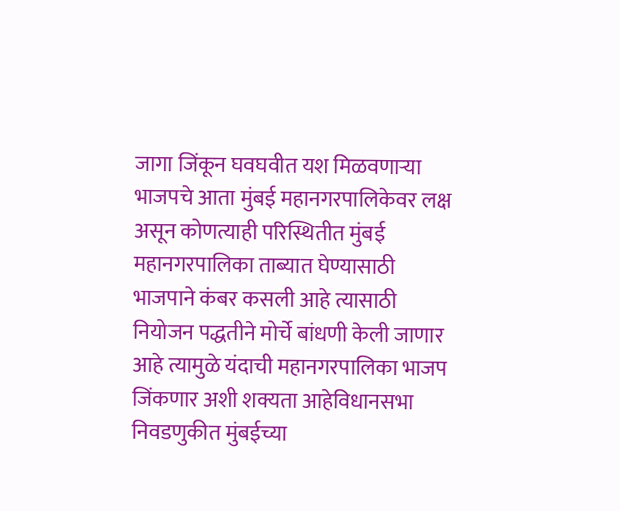जागा जिंकून घवघवीत यश मिळवणाऱ्या भाजपचे आता मुंबई महानगरपालिकेवर लक्ष असून कोणत्याही परिस्थितीत मुंबई महानगरपालिका ताब्यात घेण्यासाठी भाजपाने कंबर कसली आहे त्यासाठी नियोजन पद्धतीने मोर्चे बांधणी केली जाणार आहे त्यामुळे यंदाची महानगरपालिका भाजप जिंकणार अशी शक्यता आहेविधानसभा निवडणुकीत मुंबईच्या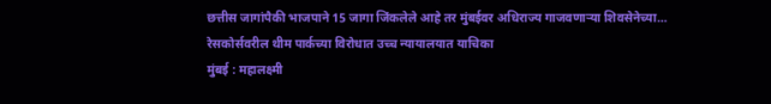छत्तीस जागांपैकी भाजपाने 15 जागा जिंकलेले आहे तर मुंबईवर अधिराज्य गाजवणाऱ्या शिवसेनेच्या…
रेसकोर्सवरील थीम पार्कच्या विरोधात उच्च न्यायालयात याचिका
मुंबई : महालक्ष्मी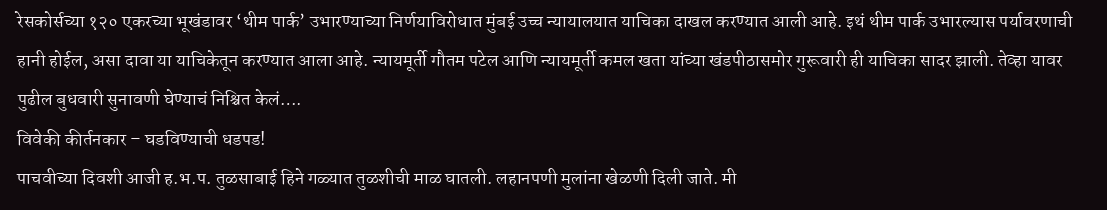रेसकोर्सच्या १२० एकरच्या भूखंडावर ‘थीम पार्क’ उभारण्याच्या निर्णयाविरोधात मुंबई उच्च न्यायालयात याचिका दाखल करण्यात आली आहे. इथं थीम पार्क उभारल्यास पर्यावरणाची हानी होईल, असा दावा या याचिकेतून करण्यात आला आहे. न्यायमूर्ती गौतम पटेल आणि न्यायमूर्ती कमल खता यांच्या खंडपीठासमोर गुरूवारी ही याचिका सादर झाली. तेव्हा यावर पुढील बुधवारी सुनावणी घेण्याचं निश्चित केलं….
विवेकी कीर्तनकार – घडविण्याची धडपड!
पाचवीच्या दिवशी आजी ह.भ.प. तुळसाबाई हिने गळ्यात तुळशीची माळ घातली. लहानपणी मुलांना खेळणी दिली जाते. मी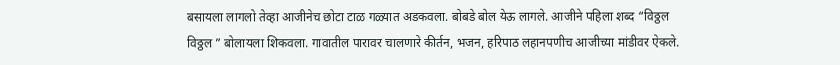बसायला लागलो तेव्हा आजीनेच छोटा टाळ गळ्यात अडकवला. बोबडे बोल येऊ लागले. आजीने पहिला शब्द “विठ्ठल विठ्ठल ” बोलायला शिकवला. गावातील पारावर चालणारे कीर्तन, भजन, हरिपाठ लहानपणीच आजीच्या मांडीवर ऐकले.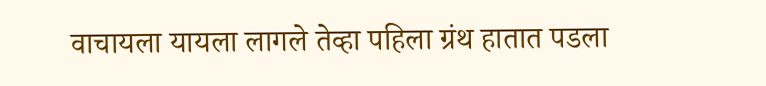वाचायला यायला लागले तेव्हा पहिला ग्रंथ हातात पडला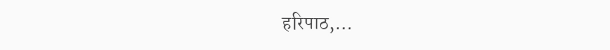हरिपाठ,…